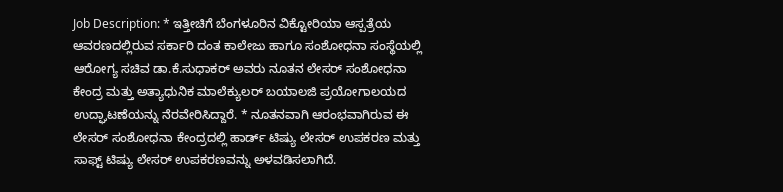Job Description: * ಇತ್ತೀಚಿಗೆ ಬೆಂಗಳೂರಿನ ವಿಕ್ಟೋರಿಯಾ ಆಸ್ಪತ್ರೆಯ ಆವರಣದಲ್ಲಿರುವ ಸರ್ಕಾರಿ ದಂತ ಕಾಲೇಜು ಹಾಗೂ ಸಂಶೋಧನಾ ಸಂಸ್ಥೆಯಲ್ಲಿ ಆರೋಗ್ಯ ಸಚಿವ ಡಾ.ಕೆ.ಸುಧಾಕರ್‌ ಅವರು ನೂತನ ಲೇಸರ್‌ ಸಂಶೋಧನಾ ಕೇಂದ್ರ ಮತ್ತು ಅತ್ಯಾಧುನಿಕ ಮಾಲೆಕ್ಯುಲರ್‌ ಬಯಾಲಜಿ ಪ್ರಯೋಗಾಲಯದ ಉದ್ಘಾಟಣೆಯನ್ನು ನೆರವೇರಿಸಿದ್ದಾರೆ. * ನೂತನವಾಗಿ ಆರಂಭವಾಗಿರುವ ಈ ಲೇಸರ್‌ ಸಂಶೋಧನಾ ಕೇಂದ್ರದಲ್ಲಿ ಹಾರ್ಡ್‌ ಟಿಷ್ಯು ಲೇಸರ್‌ ಉಪಕರಣ ಮತ್ತು ಸಾಫ್ಟ್‌ ಟಿಷ್ಯು ಲೇಸರ್‌ ಉಪಕರಣವನ್ನು ಅಳವಡಿಸಲಾಗಿದೆ.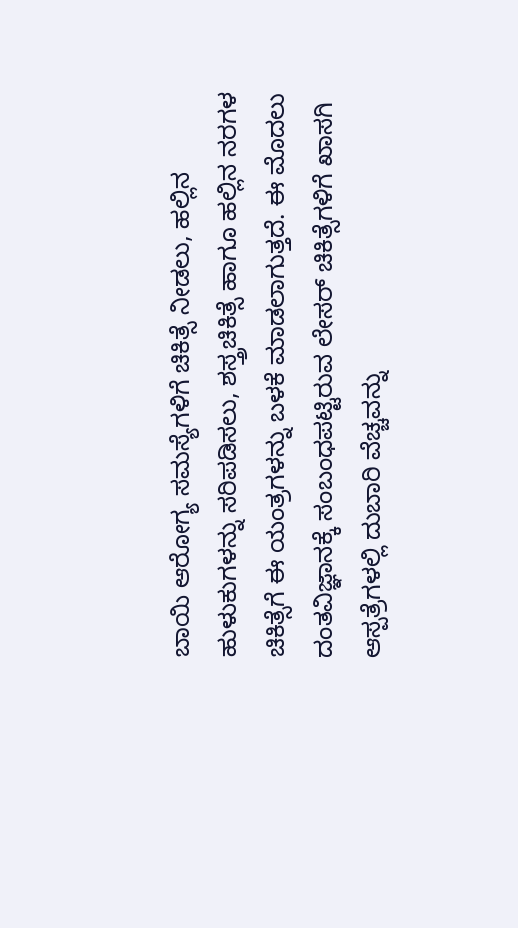ಬಾಯಿ ಆರೋಗ್ಯ ಸಮಸ್ಯೆಗಳಿಗೆ ಚಿಕಿತ್ಸೆ ನೀಡಲು, ಹಲ್ಲಿನ ಹುಳುಕುಗಳನ್ನು ಸರಿಪಡಿಸಲು, ಶಸ್ತ್ರಚಿಕಿತ್ಸೆ ಹಾಗೂ ಹಲ್ಲಿನ ನರಗಳ ಚಿಕಿತ್ಸೆಗೆ ಈ ಯಂತ್ರಗಳನ್ನು ಬಳಕೆ ಮಾಡಲಾಗುತ್ತದೆ. ಈ ಮೊದಲು ದಂತವಿಜ್ಞಾನಕ್ಕೆ ಸಂಬಂಧಪಟ್ಟಿರುವ ಲೇಸರ್‌ ಚಿಕಿತ್ಸೆಗಳಿಗೆ ಖಾಸಗಿ ಆಸ್ಪತ್ರೆಗಳಲ್ಲಿ ದುಬಾರಿ ವೆಚ್ಚವನ್ನು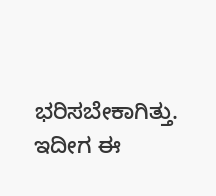ಭರಿಸಬೇಕಾಗಿತ್ತು. ಇದೀಗ ಈ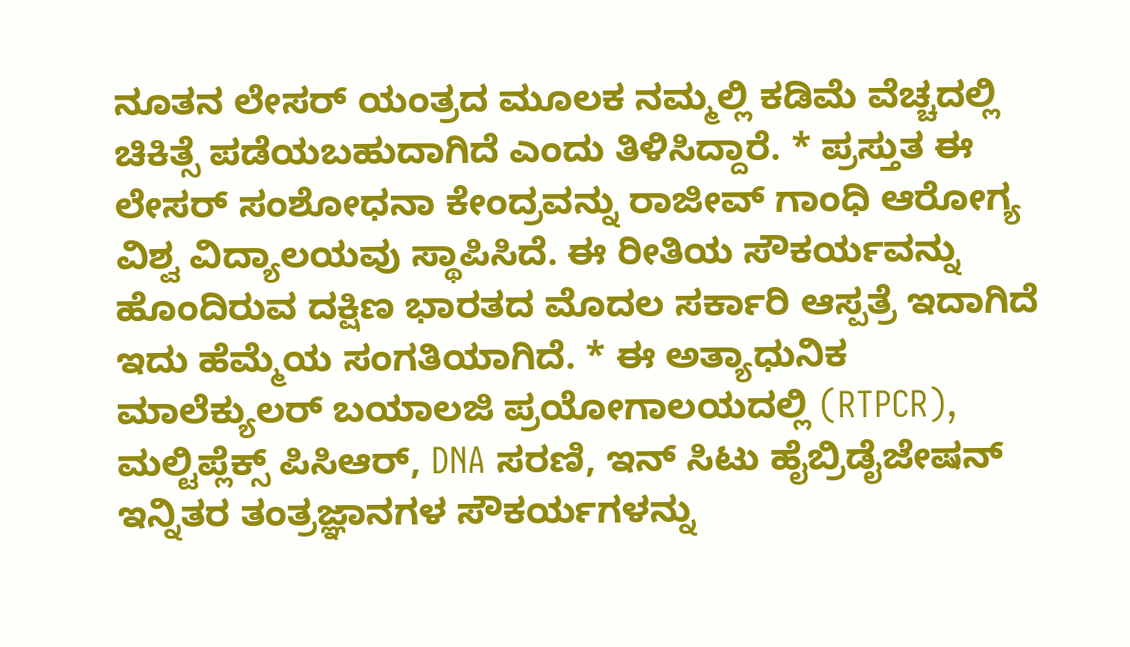ನೂತನ ಲೇಸರ್ ಯಂತ್ರದ ಮೂಲಕ ನಮ್ಮಲ್ಲಿ ಕಡಿಮೆ ವೆಚ್ಚದಲ್ಲಿ ಚಿಕಿತ್ಸೆ ಪಡೆಯಬಹುದಾಗಿದೆ ಎಂದು ತಿಳಿಸಿದ್ದಾರೆ. * ಪ್ರಸ್ತುತ ಈ ಲೇಸರ್‌ ಸಂಶೋಧನಾ ಕೇಂದ್ರವನ್ನು ರಾಜೀವ್ ಗಾಂಧಿ ಆರೋಗ್ಯ ವಿಶ್ವ ವಿದ್ಯಾಲಯವು ಸ್ಥಾಪಿಸಿದೆ. ಈ ರೀತಿಯ ಸೌಕರ್ಯವನ್ನು ಹೊಂದಿರುವ ದಕ್ಷಿಣ ಭಾರತದ ಮೊದಲ ಸರ್ಕಾರಿ ಆಸ್ಪತ್ರೆ ಇದಾಗಿದೆ ಇದು ಹೆಮ್ಮೆಯ ಸಂಗತಿಯಾಗಿದೆ. * ಈ ಅತ್ಯಾಧುನಿಕ ಮಾಲೆಕ್ಯುಲರ್‌ ಬಯಾಲಜಿ ಪ್ರಯೋಗಾಲಯದಲ್ಲಿ (RTPCR), ಮಲ್ಟಿಪ್ಲೆಕ್ಸ್‌ ಪಿಸಿಆರ್‌, DNA ಸರಣಿ, ಇನ್‌ ಸಿಟು ಹೈಬ್ರಿಡೈಜೇಷನ್‌ ಇನ್ನಿತರ ತಂತ್ರಜ್ಞಾನಗಳ ಸೌಕರ್ಯಗಳನ್ನು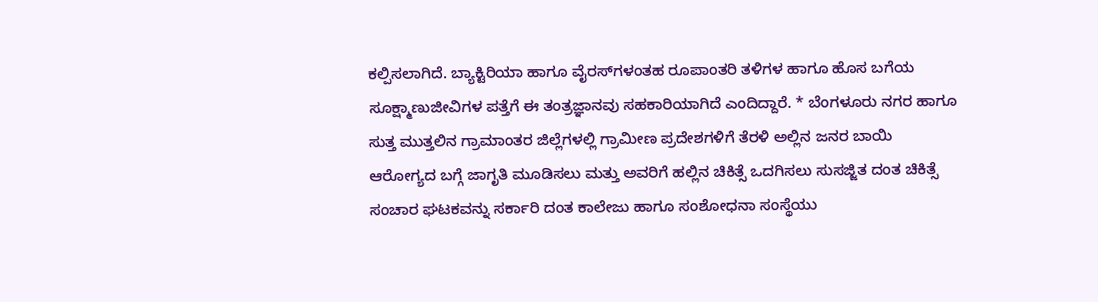ಕಲ್ಪಿಸಲಾಗಿದೆ. ಬ್ಯಾಕ್ಟಿರಿಯಾ ಹಾಗೂ ವೈರಸ್‌ಗಳಂತಹ ರೂಪಾಂತರಿ ತಳಿಗಳ ಹಾಗೂ ಹೊಸ ಬಗೆಯ ಸೂಕ್ಷ್ಮಾಣುಜೀವಿಗಳ ಪತ್ತೆಗೆ ಈ ತಂತ್ರಜ್ಞಾನವು ಸಹಕಾರಿಯಾಗಿದೆ ಎಂದಿದ್ದಾರೆ. * ಬೆಂಗಳೂರು ನಗರ ಹಾಗೂ ಸುತ್ತ ಮುತ್ತಲಿನ ಗ್ರಾಮಾಂತರ ಜಿಲ್ಲೆಗಳಲ್ಲಿ ಗ್ರಾಮೀಣ ಪ್ರದೇಶಗಳಿಗೆ ತೆರಳಿ ಅಲ್ಲಿನ ಜನರ ಬಾಯಿ ಆರೋಗ್ಯದ ಬಗ್ಗೆ ಜಾಗೃತಿ ಮೂಡಿಸಲು ಮತ್ತು ಅವರಿಗೆ ಹಲ್ಲಿನ ಚಿಕಿತ್ಸೆ ಒದಗಿಸಲು ಸುಸಜ್ಜಿತ ದಂತ ಚಿಕಿತ್ಸೆ ಸಂಚಾರ ಘಟಕವನ್ನು ಸರ್ಕಾರಿ ದಂತ ಕಾಲೇಜು ಹಾಗೂ ಸಂಶೋಧನಾ ಸಂಸ್ಥೆಯು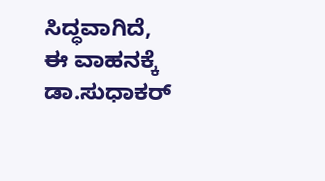ಸಿದ್ಧವಾಗಿದೆ, ಈ ವಾಹನಕ್ಕೆ ಡಾ.ಸುಧಾಕರ್‌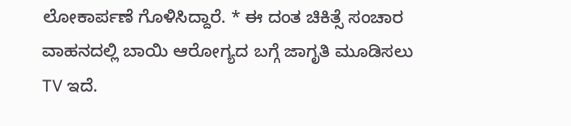ಲೋಕಾರ್ಪಣೆ ಗೊಳಿಸಿದ್ದಾರೆ. * ಈ ದಂತ ಚಿಕಿತ್ಸೆ ಸಂಚಾರ ವಾಹನದಲ್ಲಿ ಬಾಯಿ ಆರೋಗ್ಯದ ಬಗ್ಗೆ ಜಾಗೃತಿ ಮೂಡಿಸಲು TV ಇದೆ.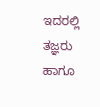ಇದರಲ್ಲಿ ತಜ್ಞರು ಹಾಗೂ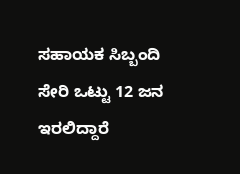ಸಹಾಯಕ ಸಿಬ್ಬಂದಿ ಸೇರಿ ಒಟ್ಟು 12 ಜನ ಇರಲಿದ್ದಾರೆ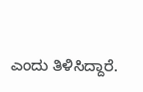ಎಂದು ತಿಳಿಸಿದ್ದಾರೆ.